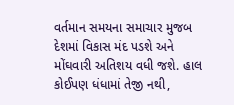વર્તમાન સમયના સમાચાર મુજબ દેશમાં વિકાસ મંદ પડશે અને મોંઘવારી અતિશય વધી જશે. હાલ કોઈપણ ધંધામાં તેજી નથી,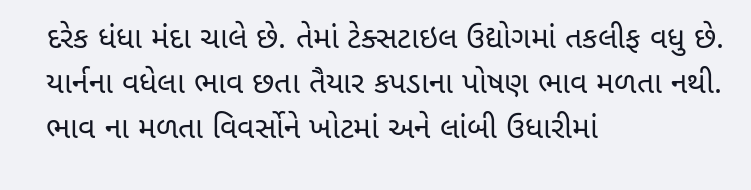દરેક ધંધા મંદા ચાલે છે. તેમાં ટેક્સટાઇલ ઉદ્યોગમાં તકલીફ વધુ છે. યાર્નના વધેલા ભાવ છતા તૈયાર કપડાના પોષણ ભાવ મળતા નથી. ભાવ ના મળતા વિવર્સોને ખોટમાં અને લાંબી ઉધારીમાં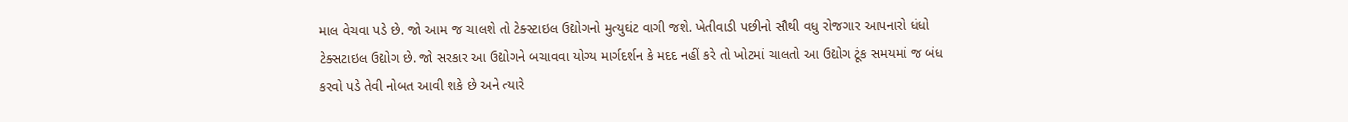માલ વેચવા પડે છે. જો આમ જ ચાલશે તો ટેક્સ્ટાઇલ ઉદ્યોગનો મુત્યુઘંટ વાગી જશે. ખેતીવાડી પછીનો સૌથી વધુ રોજગાર આપનારો ધંધો ટેક્સટાઇલ ઉદ્યોગ છે. જો સરકાર આ ઉદ્યોગને બચાવવા યોગ્ય માર્ગદર્શન કે મદદ નહીં કરે તો ખોટમાં ચાલતો આ ઉદ્યોગ ટૂંક સમયમાં જ બંધ કરવો પડે તેવી નોબત આવી શકે છે અને ત્યારે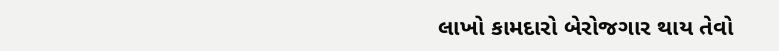લાખો કામદારો બેરોજગાર થાય તેવો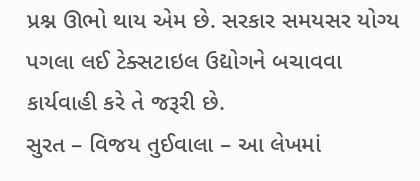પ્રશ્ન ઊભો થાય એમ છે. સરકાર સમયસર યોગ્ય પગલા લઈ ટેક્સટાઇલ ઉદ્યોગને બચાવવા કાર્યવાહી કરે તે જરૂરી છે.
સુરત – વિજય તુઈવાલા – આ લેખમાં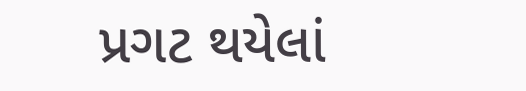પ્રગટ થયેલાં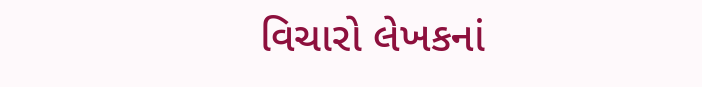વિચારો લેખકનાં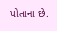પોતાના છે.